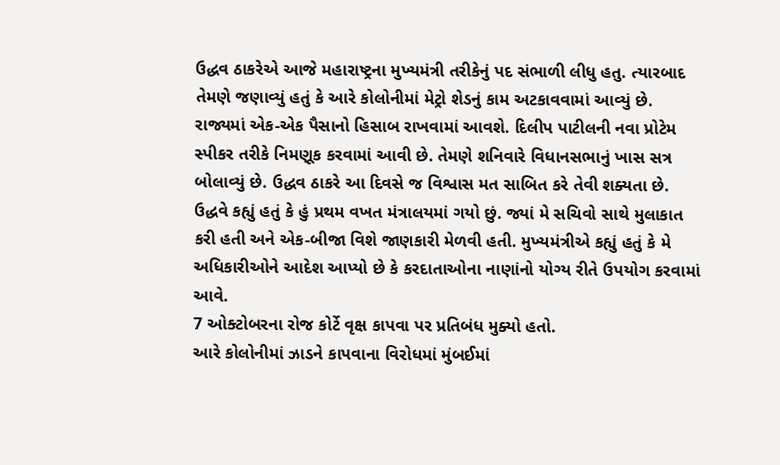ઉદ્ધવ ઠાકરેએ આજે મહારાષ્ટ્રના મુખ્યમંત્રી તરીકેનું પદ સંભાળી લીધુ હતુ. ત્યારબાદ તેમણે જણાવ્યું હતું કે આરે કોલોનીમાં મેટ્રો શેડનું કામ અટકાવવામાં આવ્યું છે. રાજ્યમાં એક-એક પૈસાનો હિસાબ રાખવામાં આવશે. દિલીપ પાટીલની નવા પ્રોટેમ સ્પીકર તરીકે નિમણૂક કરવામાં આવી છે. તેમણે શનિવારે વિધાનસભાનું ખાસ સત્ર બોલાવ્યું છે. ઉદ્ધવ ઠાકરે આ દિવસે જ વિશ્વાસ મત સાબિત કરે તેવી શક્યતા છે. ઉદ્ધવે કહ્યું હતું કે હું પ્રથમ વખત મંત્રાલયમાં ગયો છું. જ્યાં મે સચિવો સાથે મુલાકાત કરી હતી અને એક-બીજા વિશે જાણકારી મેળવી હતી. મુખ્યમંત્રીએ કહ્યું હતું કે મે અધિકારીઓને આદેશ આપ્યો છે કે કરદાતાઓના નાણાંનો યોગ્ય રીતે ઉપયોગ કરવામાં આવે.
7 ઓક્ટોબરના રોજ કોર્ટે વૃક્ષ કાપવા પર પ્રતિબંધ મુક્યો હતો.
આરે કોલોનીમાં ઝાડને કાપવાના વિરોધમાં મુંબઈમાં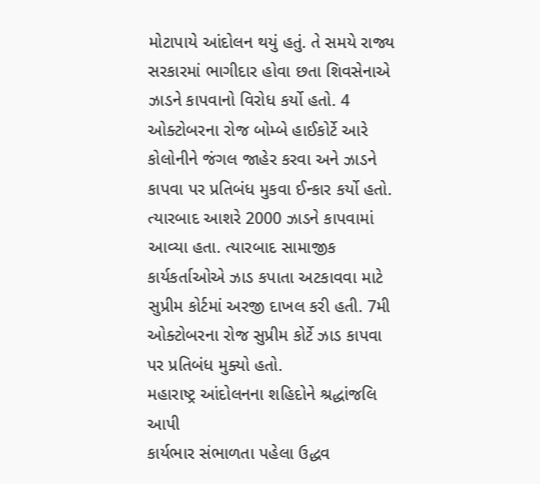મોટાપાયે આંદોલન થયું હતું. તે સમયે રાજ્ય સરકારમાં ભાગીદાર હોવા છતા શિવસેનાએ ઝાડને કાપવાનો વિરોધ કર્યો હતો. 4 ઓક્ટોબરના રોજ બોમ્બે હાઈકોર્ટે આરે કોલોનીને જંગલ જાહેર કરવા અને ઝાડને કાપવા પર પ્રતિબંધ મુકવા ઈન્કાર કર્યો હતો. ત્યારબાદ આશરે 2000 ઝાડને કાપવામાં આવ્યા હતા. ત્યારબાદ સામાજીક કાર્યકર્તાઓએ ઝાડ કપાતા અટકાવવા માટે સુપ્રીમ કોર્ટમાં અરજી દાખલ કરી હતી. 7મી ઓક્ટોબરના રોજ સુપ્રીમ કોર્ટે ઝાડ કાપવા પર પ્રતિબંધ મુક્યો હતો.
મહારાષ્ટ્ર આંદોલનના શહિદોને શ્રદ્ધાંજલિ આપી
કાર્યભાર સંભાળતા પહેલા ઉદ્ધવ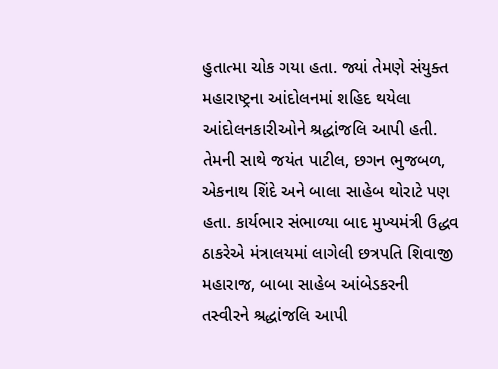હુતાત્મા ચોક ગયા હતા. જ્યાં તેમણે સંયુક્ત મહારાષ્ટ્રના આંદોલનમાં શહિદ થયેલા આંદોલનકારીઓને શ્રદ્ધાંજલિ આપી હતી. તેમની સાથે જયંત પાટીલ, છગન ભુજબળ, એકનાથ શિંદે અને બાલા સાહેબ થોરાટે પણ હતા. કાર્યભાર સંભાળ્યા બાદ મુખ્યમંત્રી ઉદ્ધવ ઠાકરેએ મંત્રાલયમાં લાગેલી છત્રપતિ શિવાજી મહારાજ, બાબા સાહેબ આંબેડકરની તસ્વીરને શ્રદ્ધાંજલિ આપી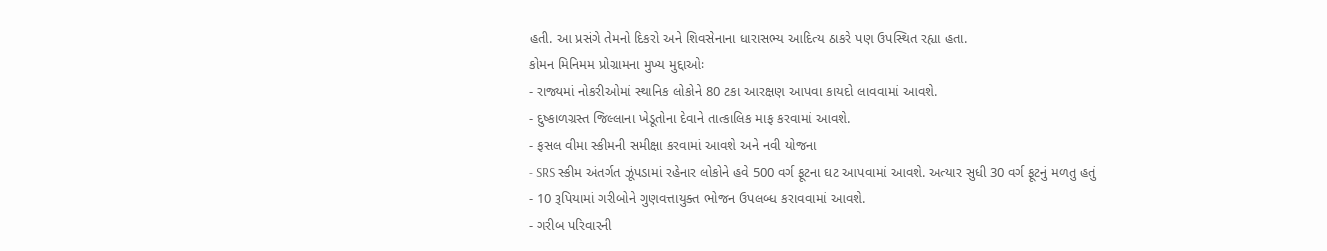હતી. આ પ્રસંગે તેમનો દિકરો અને શિવસેનાના ધારાસભ્ય આદિત્ય ઠાકરે પણ ઉપસ્થિત રહ્યા હતા.
કોમન મિનિમમ પ્રોગ્રામના મુખ્ય મુદ્દાઓઃ
- રાજ્યમાં નોકરીઓમાં સ્થાનિક લોકોને 80 ટકા આરક્ષણ આપવા કાયદો લાવવામાં આવશે.
- દુષ્કાળગ્રસ્ત જિલ્લાના ખેડૂતોના દેવાને તાત્કાલિક માફ કરવામાં આવશે.
- ફસલ વીમા સ્કીમની સમીક્ષા કરવામાં આવશે અને નવી યોજના
- SRS સ્કીમ અંતર્ગત ઝૂંપડામાં રહેનાર લોકોને હવે 500 વર્ગ ફૂટના ઘટ આપવામાં આવશે. અત્યાર સુધી 30 વર્ગ ફૂટનું મળતુ હતું
- 10 રૂપિયામાં ગરીબોને ગુણવત્તાયુક્ત ભોજન ઉપલબ્ધ કરાવવામાં આવશે.
- ગરીબ પરિવારની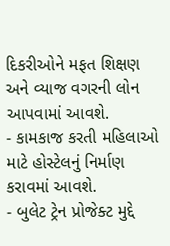દિકરીઓને મફત શિક્ષણ અને વ્યાજ વગરની લોન આપવામાં આવશે.
- કામકાજ કરતી મહિલાઓ માટે હોસ્ટેલનું નિર્માણ કરાવમાં આવશે.
- બુલેટ ટ્રેન પ્રોજેક્ટ મુદ્દે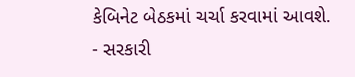કેબિનેટ બેઠકમાં ચર્ચા કરવામાં આવશે.
- સરકારી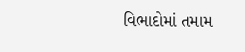વિભાદોમાં તમામ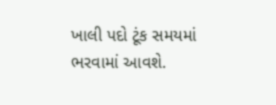ખાલી પદો ટૂંક સમયમાં ભરવામાં આવશે.